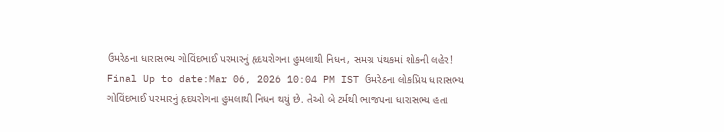ઉમરેઠના ધારાસભ્ય ગોવિંદભાઈ પરમારનું હૃદયરોગના હુમલાથી નિધન, સમગ્ર પંથકમાં શોકની લહેર!
Final Up to date:Mar 06, 2026 10:04 PM IST ઉમરેઠના લોકપ્રિય ધારાસભ્ય ગોવિંદભાઈ પરમારનું હૃદયરોગના હુમલાથી નિધન થયું છે. તેઓ બે ટર્મથી ભાજપના ધારાસભ્ય હતા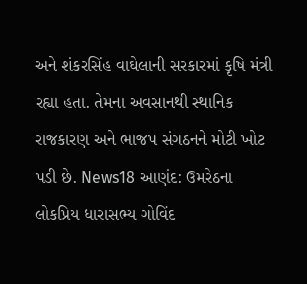અને શંકરસિંહ વાઘેલાની સરકારમાં કૃષિ મંત્રી રહ્યા હતા. તેમના અવસાનથી સ્થાનિક રાજકારણ અને ભાજપ સંગઠનને મોટી ખોટ પડી છે. News18 આણંદ: ઉમરેઠના લોકપ્રિય ધારાસભ્ય ગોવિંદ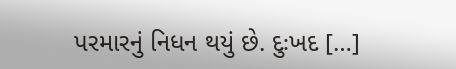પરમારનું નિધન થયું છે. દુઃખદ […]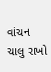વાંચન ચાલુ રાખો